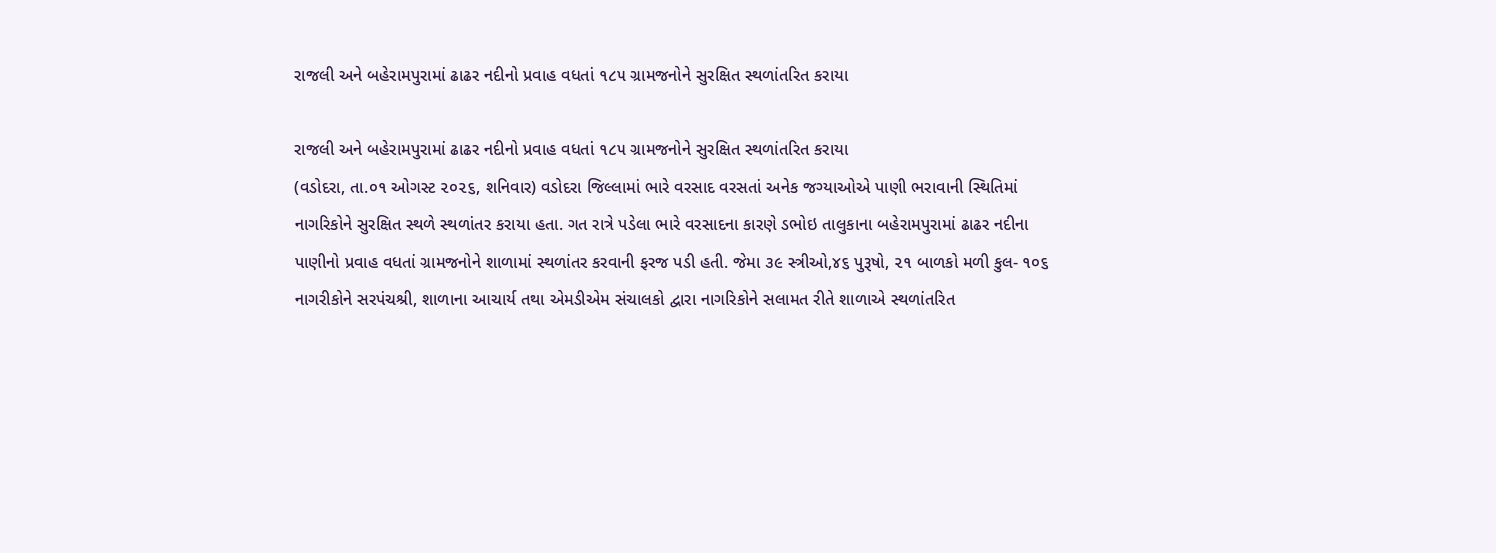રાજલી અને બહેરામપુરામાં ઢાઢર નદીનો પ્રવાહ વધતાં ૧૮૫ ગ્રામજનોને સુરક્ષિત સ્થળાંતરિત કરાયા

રાજલી અને બહેરામપુરામાં ઢાઢર નદીનો પ્રવાહ વધતાં ૧૮૫ ગ્રામજનોને સુરક્ષિત સ્થળાંતરિત કરાયા
(વડોદરા, તા.૦૧ ઓગસ્ટ ૨૦૨૬, શનિવાર) વડોદરા જિલ્લામાં ભારે વરસાદ વરસતાં અનેક જગ્યાઓએ પાણી ભરાવાની સ્થિતિમાં નાગરિકોને સુરક્ષિત સ્થળે સ્થળાંતર કરાયા હતા. ગત રાત્રે પડેલા ભારે વરસાદના કારણે ડભોઇ તાલુકાના બહેરામપુરામાં ઢાઢર નદીના પાણીનો પ્રવાહ વધતાં ગ્રામજનોને શાળામાં સ્થળાંતર કરવાની ફરજ પડી હતી. જેમા ૩૯ સ્ત્રીઓ,૪૬ પુરૂષો, ૨૧ બાળકો મળી કુલ- ૧૦૬ નાગરીકોને સરપંચશ્રી, શાળાના આચાર્ય તથા એમડીએમ સંચાલકો દ્વારા નાગરિકોને સલામત રીતે શાળાએ સ્થળાંતરિત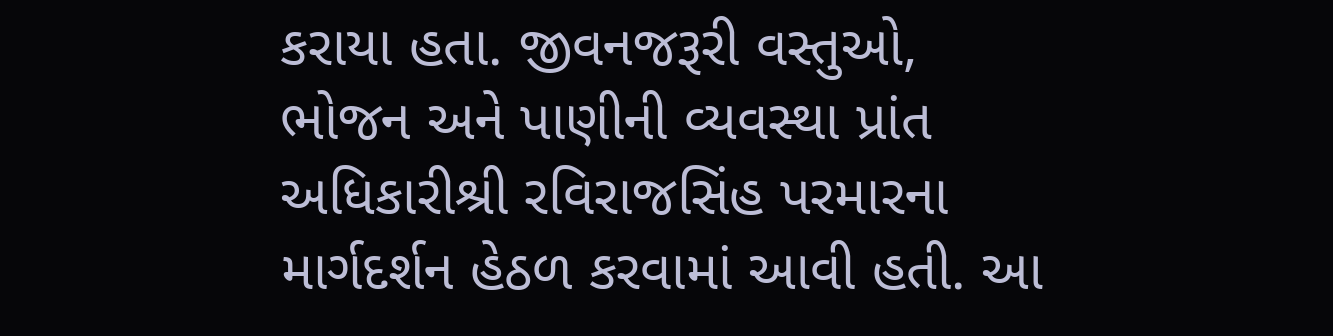કરાયા હતા. જીવનજરૂરી વસ્તુઓ, ભોજન અને પાણીની વ્યવસ્થા પ્રાંત અધિકારીશ્રી રવિરાજસિંહ પરમારના માર્ગદર્શન હેઠળ કરવામાં આવી હતી. આ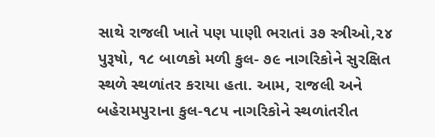સાથે રાજલી ખાતે પણ પાણી ભરાતાં ૩૭ સ્ત્રીઓ,૨૪ પુરૂષો, ૧૮ બાળકો મળી કુલ- ૭૯ નાગરિકોને સુરક્ષિત સ્થળે સ્થળાંતર કરાયા હતા. આમ, રાજલી અને બહેરામપુરાના કુલ-૧૮૫ નાગરિકોને સ્થળાંતરીત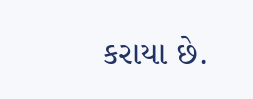કરાયા છે.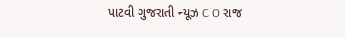પાટવી ગુજરાતી ન્યૂઝ C O રાજ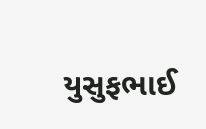યુસુફભાઈ